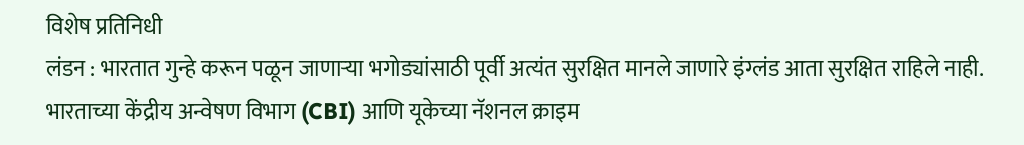विशेष प्रतिनिधी
लंडन : भारतात गुन्हे करून पळून जाणाऱ्या भगोड्यांसाठी पूर्वी अत्यंत सुरक्षित मानले जाणारे इंग्लंड आता सुरक्षित राहिले नाही. भारताच्या केंद्रीय अन्वेषण विभाग (CBI) आणि यूकेच्या नॅशनल क्राइम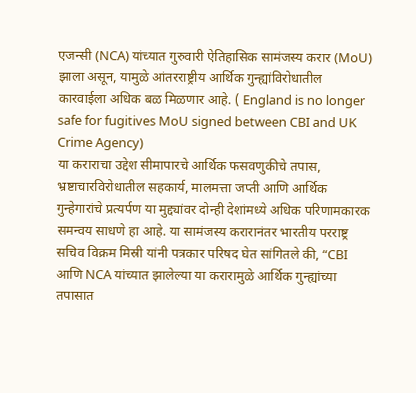एजन्सी (NCA) यांच्यात गुरुवारी ऐतिहासिक सामंजस्य करार (MoU) झाला असून, यामुळे आंतरराष्ट्रीय आर्थिक गुन्ह्यांविरोधातील कारवाईला अधिक बळ मिळणार आहे. ( England is no longer safe for fugitives MoU signed between CBI and UK Crime Agency)
या कराराचा उद्देश सीमापारचे आर्थिक फसवणुकीचे तपास, भ्रष्टाचारविरोधातील सहकार्य, मालमत्ता जप्ती आणि आर्थिक गुन्हेगारांचे प्रत्यर्पण या मुद्द्यांवर दोन्ही देशांमध्ये अधिक परिणामकारक समन्वय साधणे हा आहे. या सामंजस्य करारानंतर भारतीय परराष्ट्र सचिव विक्रम मिस्री यांनी पत्रकार परिषद घेत सांगितले की, “CBI आणि NCA यांच्यात झालेल्या या करारामुळे आर्थिक गुन्ह्यांच्या तपासात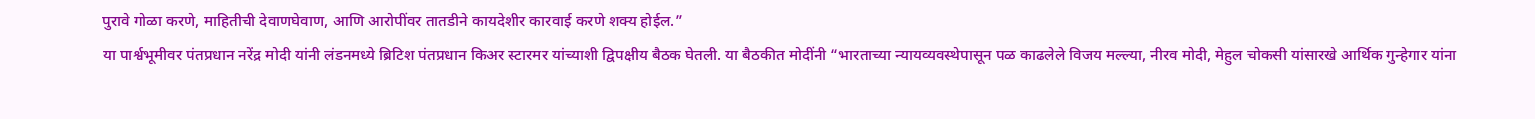पुरावे गोळा करणे, माहितीची देवाणघेवाण, आणि आरोपींवर तातडीने कायदेशीर कारवाई करणे शक्य होईल.”
या पार्श्वभूमीवर पंतप्रधान नरेंद्र मोदी यांनी लंडनमध्ये ब्रिटिश पंतप्रधान किअर स्टारमर यांच्याशी द्विपक्षीय बैठक घेतली. या बैठकीत मोदींनी “भारताच्या न्यायव्यवस्थेपासून पळ काढलेले विजय मल्ल्या, नीरव मोदी, मेहुल चोकसी यांसारखे आर्थिक गुन्हेगार यांना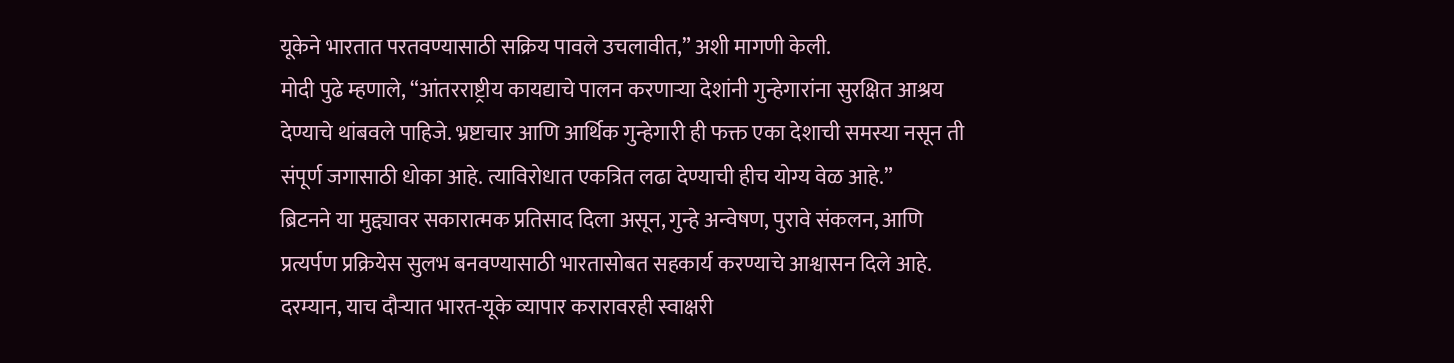यूकेने भारतात परतवण्यासाठी सक्रिय पावले उचलावीत,” अशी मागणी केली.
मोदी पुढे म्हणाले, “आंतरराष्ट्रीय कायद्याचे पालन करणाऱ्या देशांनी गुन्हेगारांना सुरक्षित आश्रय देण्याचे थांबवले पाहिजे. भ्रष्टाचार आणि आर्थिक गुन्हेगारी ही फक्त एका देशाची समस्या नसून ती संपूर्ण जगासाठी धोका आहे. त्याविरोधात एकत्रित लढा देण्याची हीच योग्य वेळ आहे.”
ब्रिटनने या मुद्द्यावर सकारात्मक प्रतिसाद दिला असून, गुन्हे अन्वेषण, पुरावे संकलन, आणि प्रत्यर्पण प्रक्रियेस सुलभ बनवण्यासाठी भारतासोबत सहकार्य करण्याचे आश्वासन दिले आहे.
दरम्यान, याच दौऱ्यात भारत-यूके व्यापार करारावरही स्वाक्षरी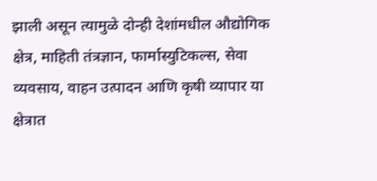झाली असून त्यामुळे दोन्ही देशांमधील औद्योगिक क्षेत्र, माहिती तंत्रज्ञान, फार्मास्युटिकल्स, सेवा व्यवसाय, वाहन उत्पादन आणि कृषी व्यापार या क्षेत्रात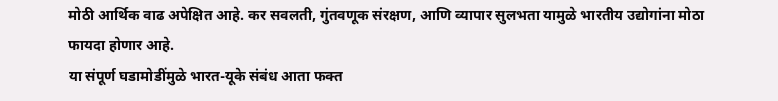मोठी आर्थिक वाढ अपेक्षित आहे. कर सवलती, गुंतवणूक संरक्षण, आणि व्यापार सुलभता यामुळे भारतीय उद्योगांना मोठा फायदा होणार आहे.
या संपूर्ण घडामोडींमुळे भारत-यूके संबंध आता फक्त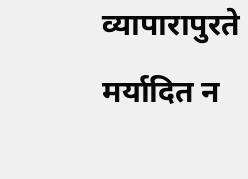व्यापारापुरते मर्यादित न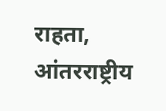राहता, आंतरराष्ट्रीय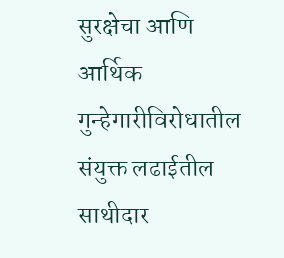सुरक्षेचा आणि आर्थिक गुन्हेगारीविरोधातील संयुक्त लढाईतील साथीदार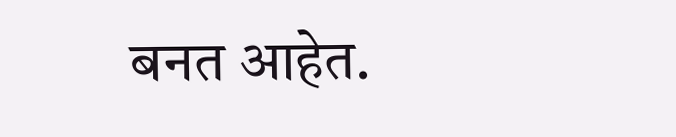बनत आहेत.